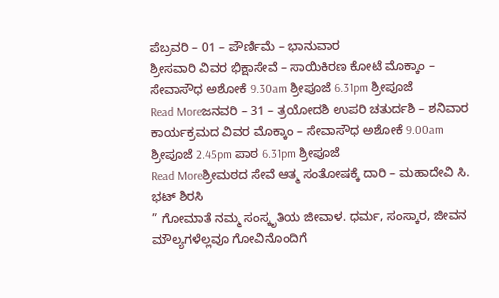ಪೆಬ್ರವರಿ – 01 – ಪೌರ್ಣಿಮೆ – ಭಾನುವಾರ
ಶ್ರೀಸವಾರಿ ವಿವರ ಭಿಕ್ಷಾಸೇವೆ – ಸಾಯಿಕಿರಣ ಕೋಟೆ ಮೊಕ್ಕಾಂ – ಸೇವಾಸೌಧ ಅಶೋಕೆ 9.30am ಶ್ರೀಪೂಜೆ 6.31pm ಶ್ರೀಪೂಜೆ
Read Moreಜನವರಿ – 31 – ತ್ರಯೋದಶಿ ಉಪರಿ ಚತುರ್ದಶಿ – ಶನಿವಾರ
ಕಾರ್ಯಕ್ರಮದ ವಿವರ ಮೊಕ್ಕಾಂ – ಸೇವಾಸೌಧ ಅಶೋಕೆ 9.00am ಶ್ರೀಪೂಜೆ 2.45pm ಪಾಠ 6.31pm ಶ್ರೀಪೂಜೆ
Read Moreಶ್ರೀಮಠದ ಸೇವೆ ಆತ್ಮ ಸಂತೋಷಕ್ಕೆ ದಾರಿ – ಮಹಾದೇವಿ ಸಿ. ಭಟ್ ಶಿರಸಿ
” ಗೋಮಾತೆ ನಮ್ಮ ಸಂಸ್ಕೃತಿಯ ಜೀವಾಳ. ಧರ್ಮ, ಸಂಸ್ಕಾರ, ಜೀವನ ಮೌಲ್ಯಗಳೆಲ್ಲವೂ ಗೋವಿನೊಂದಿಗೆ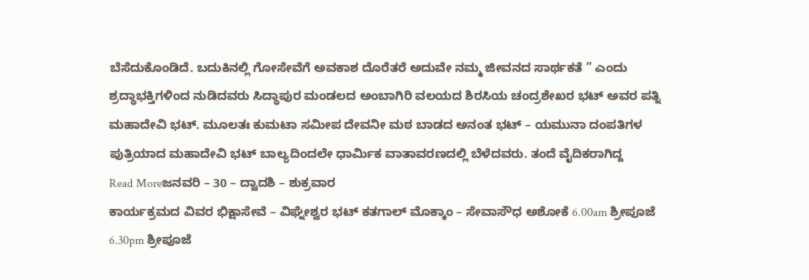ಬೆಸೆದುಕೊಂಡಿದೆ. ಬದುಕಿನಲ್ಲಿ ಗೋಸೇವೆಗೆ ಅವಕಾಶ ದೊರೆತರೆ ಅದುವೇ ನಮ್ಮ ಜೀವನದ ಸಾರ್ಥಕತೆ ” ಎಂದು ಶ್ರದ್ಧಾಭಕ್ತಿಗಳಿಂದ ನುಡಿದವರು ಸಿದ್ಧಾಪುರ ಮಂಡಲದ ಅಂಬಾಗಿರಿ ವಲಯದ ಶಿರಸಿಯ ಚಂದ್ರಶೇಖರ ಭಟ್ ಅವರ ಪತ್ನಿ ಮಹಾದೇವಿ ಭಟ್. ಮೂಲತಃ ಕುಮಟಾ ಸಮೀಪ ದೇವನೀ ಮಠ ಬಾಡದ ಅನಂತ ಭಟ್ – ಯಮುನಾ ದಂಪತಿಗಳ ಪುತ್ರಿಯಾದ ಮಹಾದೇವಿ ಭಟ್ ಬಾಲ್ಯದಿಂದಲೇ ಧಾರ್ಮಿಕ ವಾತಾವರಣದಲ್ಲಿ ಬೆಳೆದವರು. ತಂದೆ ವೈದಿಕರಾಗಿದ್ದ
Read Moreಜನವರಿ – 30 – ದ್ವಾದಶಿ – ಶುಕ್ರವಾರ
ಕಾರ್ಯಕ್ರಮದ ವಿವರ ಭಿಕ್ಷಾಸೇವೆ – ವಿಘ್ನೇಶ್ವರ ಭಟ್ ಕತಗಾಲ್ ಮೊಕ್ಕಾಂ – ಸೇವಾಸೌಧ ಅಶೋಕೆ 6.00am ಶ್ರೀಪೂಜೆ 6.30pm ಶ್ರೀಪೂಜೆ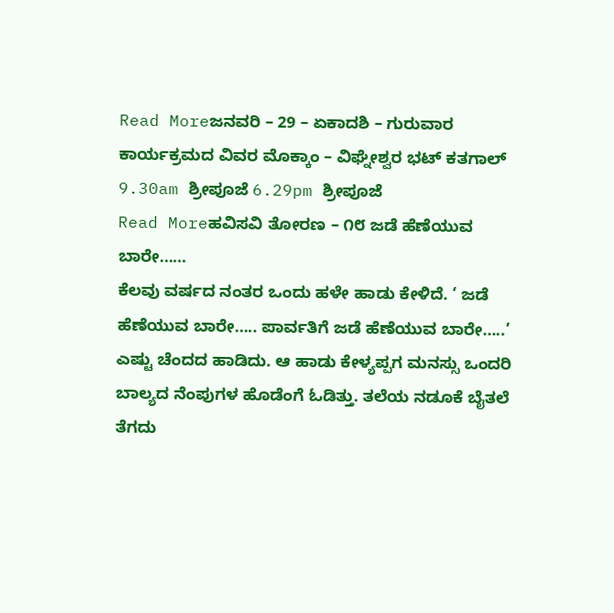Read Moreಜನವರಿ – 29 – ಏಕಾದಶಿ – ಗುರುವಾರ
ಕಾರ್ಯಕ್ರಮದ ವಿವರ ಮೊಕ್ಕಾಂ – ವಿಘ್ನೇಶ್ವರ ಭಟ್ ಕತಗಾಲ್ 9.30am ಶ್ರೀಪೂಜೆ 6.29pm ಶ್ರೀಪೂಜೆ
Read Moreಹವಿಸವಿ ತೋರಣ – ೧೮ ಜಡೆ ಹೆಣೆಯುವ ಬಾರೇ……
ಕೆಲವು ವರ್ಷದ ನಂತರ ಒಂದು ಹಳೇ ಹಾಡು ಕೇಳಿದೆ. ‘ ಜಡೆ ಹೆಣೆಯುವ ಬಾರೇ….. ಪಾರ್ವತಿಗೆ ಜಡೆ ಹೆಣೆಯುವ ಬಾರೇ…..’ ಎಷ್ಟು ಚೆಂದದ ಹಾಡಿದು. ಆ ಹಾಡು ಕೇಳ್ಯಪ್ಪಗ ಮನಸ್ಸು ಒಂದರಿ ಬಾಲ್ಯದ ನೆಂಪುಗಳ ಹೊಡೆಂಗೆ ಓಡಿತ್ತು. ತಲೆಯ ನಡೂಕೆ ಬೈತಲೆ ತೆಗದು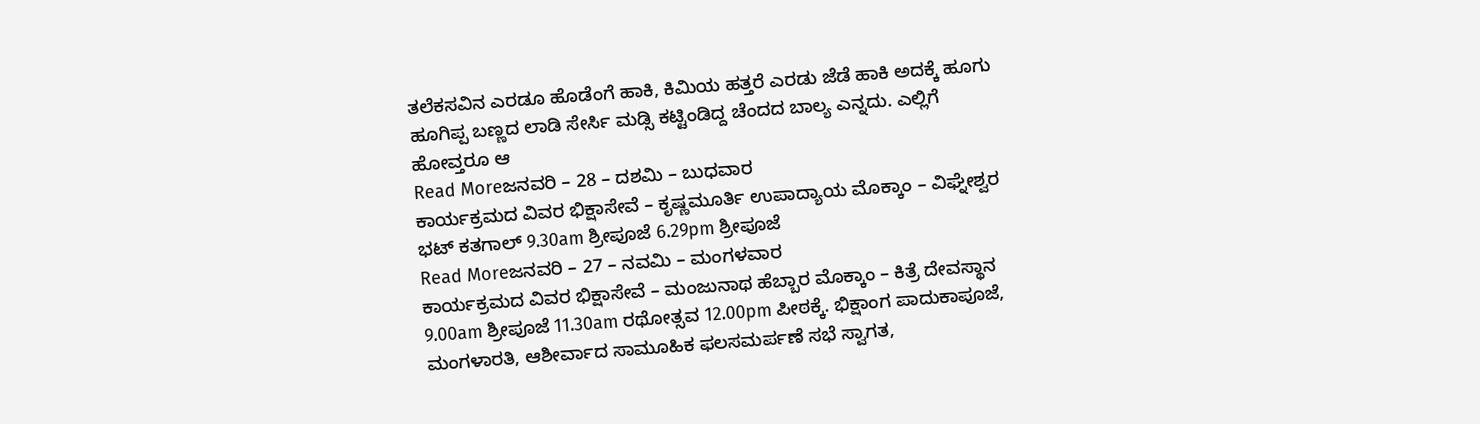ತಲೆಕಸವಿನ ಎರಡೂ ಹೊಡೆಂಗೆ ಹಾಕಿ, ಕಿಮಿಯ ಹತ್ತರೆ ಎರಡು ಜೆಡೆ ಹಾಕಿ ಅದಕ್ಕೆ ಹೂಗು ಹೂಗಿಪ್ಪ ಬಣ್ಣದ ಲಾಡಿ ಸೇರ್ಸಿ ಮಡ್ಸಿ ಕಟ್ಟಿಂಡಿದ್ದ ಚೆಂದದ ಬಾಲ್ಯ ಎನ್ನದು. ಎಲ್ಲಿಗೆ ಹೋವ್ತರೂ ಆ
Read Moreಜನವರಿ – 28 – ದಶಮಿ – ಬುಧವಾರ
ಕಾರ್ಯಕ್ರಮದ ವಿವರ ಭಿಕ್ಷಾಸೇವೆ – ಕೃಷ್ಣಮೂರ್ತಿ ಉಪಾದ್ಯಾಯ ಮೊಕ್ಕಾಂ – ವಿಘ್ನೇಶ್ವರ ಭಟ್ ಕತಗಾಲ್ 9.30am ಶ್ರೀಪೂಜೆ 6.29pm ಶ್ರೀಪೂಜೆ
Read Moreಜನವರಿ – 27 – ನವಮಿ – ಮಂಗಳವಾರ
ಕಾರ್ಯಕ್ರಮದ ವಿವರ ಭಿಕ್ಷಾಸೇವೆ – ಮಂಜುನಾಥ ಹೆಬ್ಬಾರ ಮೊಕ್ಕಾಂ – ಕಿತ್ರೆ ದೇವಸ್ಥಾನ 9.00am ಶ್ರೀಪೂಜೆ 11.30am ರಥೋತ್ಸವ 12.00pm ಪೀಠಕ್ಕೆ. ಭಿಕ್ಷಾಂಗ ಪಾದುಕಾಪೂಜೆ, ಮಂಗಳಾರತಿ, ಆಶೀರ್ವಾದ ಸಾಮೂಹಿಕ ಫಲಸಮರ್ಪಣೆ ಸಭೆ ಸ್ವಾಗತ,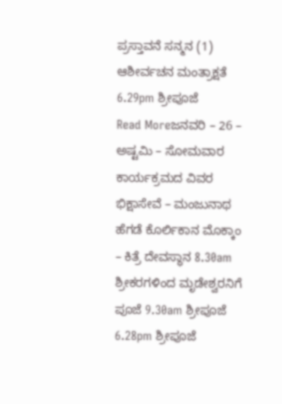ಪ್ರಸ್ತಾವನೆ ಸನ್ಮನ (1) ಆಶೀರ್ವಚನ ಮಂತ್ರಾಕ್ಷತೆ 6.29pm ಶ್ರೀಪೂಜೆ
Read Moreಜನವರಿ – 26 – ಅಷ್ಟಮಿ – ಸೋಮವಾರ
ಕಾರ್ಯಕ್ರಮದ ವಿವರ ಭಿಕ್ಷಾಸೇವೆ – ಮಂಜುನಾಥ ಹೆಗಡೆ ಕೊರ್ಲಿಕಾನ ಮೊಕ್ಕಾಂ – ಕಿತ್ರೆ ದೇವಸ್ಥಾನ 8.30am ಶ್ರೀಕರಗಳಿಂದ ಮೃಡೇಶ್ವರನಿಗೆ ಪೂಜೆ 9.30am ಶ್ರೀಪೂಜೆ 6.28pm ಶ್ರೀಪೂಜೆ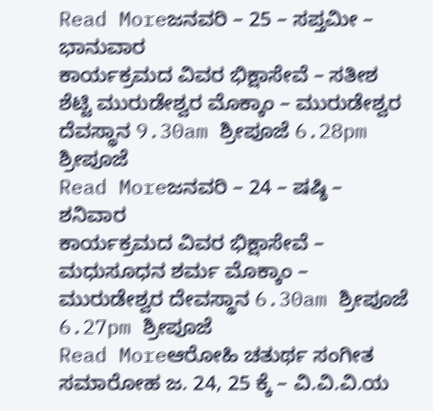Read Moreಜನವರಿ – 25 – ಸಪ್ತಮೀ – ಭಾನುವಾರ
ಕಾರ್ಯಕ್ರಮದ ವಿವರ ಭಿಕ್ಷಾಸೇವೆ – ಸತೀಶ ಶೆಟ್ಟಿ ಮುರುಡೇಶ್ವರ ಮೊಕ್ಕಾಂ – ಮುರುಡೇಶ್ವರ ದೆವಸ್ಥಾನ 9.30am ಶ್ರೀಪೂಜೆ 6.28pm ಶ್ರೀಪೂಜೆ
Read Moreಜನವರಿ – 24 – ಷಷ್ಠಿ – ಶನಿವಾರ
ಕಾರ್ಯಕ್ರಮದ ವಿವರ ಭಿಕ್ಷಾಸೇವೆ – ಮಧುಸೂಧನ ಶರ್ಮ ಮೊಕ್ಕಾಂ – ಮುರುಡೇಶ್ವರ ದೇವಸ್ಥಾನ 6.30am ಶ್ರೀಪೂಜೆ 6.27pm ಶ್ರೀಪೂಜೆ
Read Moreಆರೋಹಿ ಚತುರ್ಥ ಸಂಗೀತ ಸಮಾರೋಹ ಜ. 24, 25 ಕ್ಕೆ – ವಿ.ವಿ.ವಿ.ಯ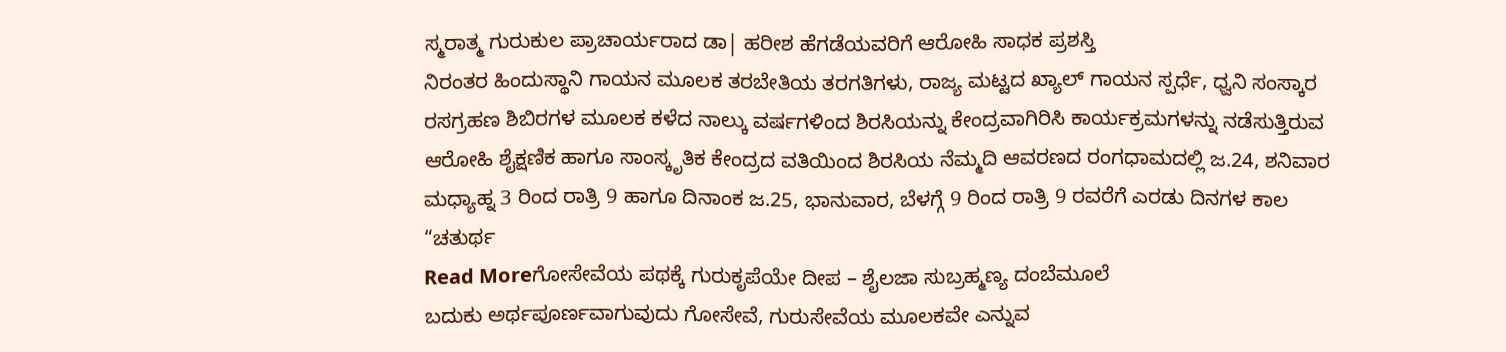ಸ್ಮರಾತ್ಮ ಗುರುಕುಲ ಪ್ರಾಚಾರ್ಯರಾದ ಡಾ| ಹರೀಶ ಹೆಗಡೆಯವರಿಗೆ ಆರೋಹಿ ಸಾಧಕ ಪ್ರಶಸ್ತಿ
ನಿರಂತರ ಹಿಂದುಸ್ಥಾನಿ ಗಾಯನ ಮೂಲಕ ತರಬೇತಿಯ ತರಗತಿಗಳು, ರಾಜ್ಯ ಮಟ್ಟದ ಖ್ಯಾಲ್ ಗಾಯನ ಸ್ಪರ್ಧೆ, ಧ್ವನಿ ಸಂಸ್ಕಾರ ರಸಗ್ರಹಣ ಶಿಬಿರಗಳ ಮೂಲಕ ಕಳೆದ ನಾಲ್ಕು ವರ್ಷಗಳಿಂದ ಶಿರಸಿಯನ್ನು ಕೇಂದ್ರವಾಗಿರಿಸಿ ಕಾರ್ಯಕ್ರಮಗಳನ್ನು ನಡೆಸುತ್ತಿರುವ ಆರೋಹಿ ಶೈಕ್ಷಣಿಕ ಹಾಗೂ ಸಾಂಸ್ಕೃತಿಕ ಕೇಂದ್ರದ ವತಿಯಿಂದ ಶಿರಸಿಯ ನೆಮ್ಮದಿ ಆವರಣದ ರಂಗಧಾಮದಲ್ಲಿ ಜ.24, ಶನಿವಾರ ಮಧ್ಯಾಹ್ನ 3 ರಿಂದ ರಾತ್ರಿ 9 ಹಾಗೂ ದಿನಾಂಕ ಜ.25, ಭಾನುವಾರ, ಬೆಳಗ್ಗೆ 9 ರಿಂದ ರಾತ್ರಿ 9 ರವರೆಗೆ ಎರಡು ದಿನಗಳ ಕಾಲ “ಚತುರ್ಥ
Read Moreಗೋಸೇವೆಯ ಪಥಕ್ಕೆ ಗುರುಕೃಪೆಯೇ ದೀಪ – ಶೈಲಜಾ ಸುಬ್ರಹ್ಮಣ್ಯ ದಂಬೆಮೂಲೆ
ಬದುಕು ಅರ್ಥಪೂರ್ಣವಾಗುವುದು ಗೋಸೇವೆ, ಗುರುಸೇವೆಯ ಮೂಲಕವೇ ಎನ್ನುವ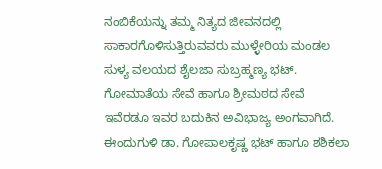ನಂಬಿಕೆಯನ್ನು ತಮ್ಮ ನಿತ್ಯದ ಜೀವನದಲ್ಲಿ ಸಾಕಾರಗೊಳಿಸುತ್ತಿರುವವರು ಮುಳ್ಳೇರಿಯ ಮಂಡಲ ಸುಳ್ಯ ವಲಯದ ಶೈಲಜಾ ಸುಬ್ರಹ್ಮಣ್ಯ ಭಟ್. ಗೋಮಾತೆಯ ಸೇವೆ ಹಾಗೂ ಶ್ರೀಮಠದ ಸೇವೆ ಇವೆರಡೂ ಇವರ ಬದುಕಿನ ಅವಿಭಾಜ್ಯ ಅಂಗವಾಗಿದೆ. ಈಂದುಗುಳಿ ಡಾ. ಗೋಪಾಲಕೃಷ್ಣ ಭಟ್ ಹಾಗೂ ಶಶಿಕಲಾ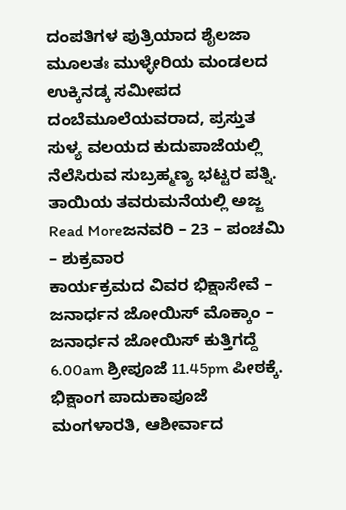ದಂಪತಿಗಳ ಪುತ್ರಿಯಾದ ಶೈಲಜಾ ಮೂಲತಃ ಮುಳ್ಳೇರಿಯ ಮಂಡಲದ ಉಕ್ಕಿನಡ್ಕ ಸಮೀಪದ ದಂಬೆಮೂಲೆಯವರಾದ, ಪ್ರಸ್ತುತ ಸುಳ್ಯ ವಲಯದ ಕುದುಪಾಜೆಯಲ್ಲಿ ನೆಲೆಸಿರುವ ಸುಬ್ರಹ್ಮಣ್ಯ ಭಟ್ಟರ ಪತ್ನಿ. ತಾಯಿಯ ತವರುಮನೆಯಲ್ಲಿ ಅಜ್ಜ
Read Moreಜನವರಿ – 23 – ಪಂಚಮಿ – ಶುಕ್ರವಾರ
ಕಾರ್ಯಕ್ರಮದ ವಿವರ ಭಿಕ್ಷಾಸೇವೆ – ಜನಾರ್ಧನ ಜೋಯಿಸ್ ಮೊಕ್ಕಾಂ – ಜನಾರ್ಧನ ಜೋಯಿಸ್ ಕುತ್ತಿಗದ್ದೆ 6.00am ಶ್ರೀಪೂಜೆ 11.45pm ಪೀಠಕ್ಕೆ. ಭಿಕ್ಷಾಂಗ ಪಾದುಕಾಪೂಜೆ ಮಂಗಳಾರತಿ, ಆಶೀರ್ವಾದ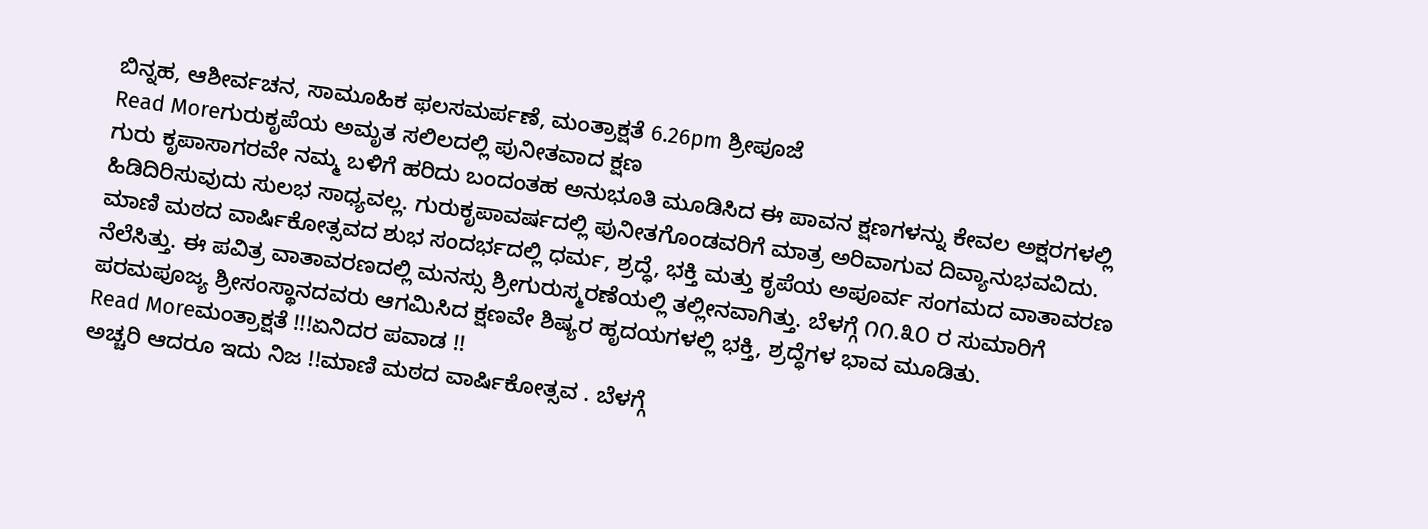ಬಿನ್ನಹ, ಆಶೀರ್ವಚನ, ಸಾಮೂಹಿಕ ಫಲಸಮರ್ಪಣೆ, ಮಂತ್ರಾಕ್ಷತೆ 6.26pm ಶ್ರೀಪೂಜೆ
Read Moreಗುರುಕೃಪೆಯ ಅಮೃತ ಸಲಿಲದಲ್ಲಿ ಪುನೀತವಾದ ಕ್ಷಣ
ಗುರು ಕೃಪಾಸಾಗರವೇ ನಮ್ಮ ಬಳಿಗೆ ಹರಿದು ಬಂದಂತಹ ಅನುಭೂತಿ ಮೂಡಿಸಿದ ಈ ಪಾವನ ಕ್ಷಣಗಳನ್ನು ಕೇವಲ ಅಕ್ಷರಗಳಲ್ಲಿ ಹಿಡಿದಿರಿಸುವುದು ಸುಲಭ ಸಾಧ್ಯವಲ್ಲ. ಗುರುಕೃಪಾವರ್ಷದಲ್ಲಿ ಪುನೀತಗೊಂಡವರಿಗೆ ಮಾತ್ರ ಅರಿವಾಗುವ ದಿವ್ಯಾನುಭವವಿದು. ಮಾಣಿ ಮಠದ ವಾರ್ಷಿಕೋತ್ಸವದ ಶುಭ ಸಂದರ್ಭದಲ್ಲಿ ಧರ್ಮ, ಶ್ರದ್ಧೆ, ಭಕ್ತಿ ಮತ್ತು ಕೃಪೆಯ ಅಪೂರ್ವ ಸಂಗಮದ ವಾತಾವರಣ ನೆಲೆಸಿತ್ತು. ಈ ಪವಿತ್ರ ವಾತಾವರಣದಲ್ಲಿ ಮನಸ್ಸು ಶ್ರೀಗುರುಸ್ಮರಣೆಯಲ್ಲಿ ತಲ್ಲೀನವಾಗಿತ್ತು. ಬೆಳಗ್ಗೆ ೧೧.೩೦ ರ ಸುಮಾರಿಗೆ ಪರಮಪೂಜ್ಯ ಶ್ರೀಸಂಸ್ಥಾನದವರು ಆಗಮಿಸಿದ ಕ್ಷಣವೇ ಶಿಷ್ಯರ ಹೃದಯಗಳಲ್ಲಿ ಭಕ್ತಿ, ಶ್ರದ್ಧೆಗಳ ಭಾವ ಮೂಡಿತು.
Read Moreಮಂತ್ರಾಕ್ಷತೆ !!!ಏನಿದರ ಪವಾಡ !!
ಅಚ್ಚರಿ ಆದರೂ ಇದು ನಿಜ !!ಮಾಣಿ ಮಠದ ವಾರ್ಷಿಕೋತ್ಸವ . ಬೆಳಗ್ಗೆ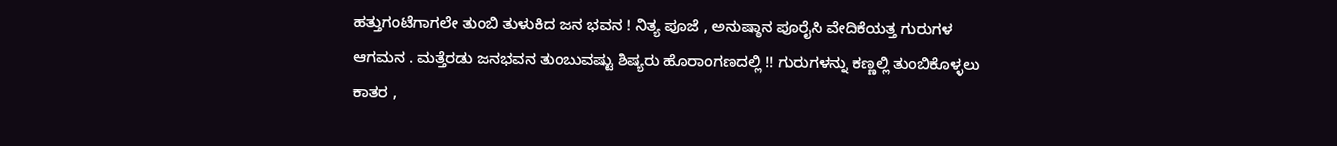ಹತ್ತುಗಂಟೆಗಾಗಲೇ ತುಂಬಿ ತುಳುಕಿದ ಜನ ಭವನ ! ನಿತ್ಯ ಪೂಜೆ , ಅನುಷ್ಠಾನ ಪೂರೈಸಿ ವೇದಿಕೆಯತ್ತ ಗುರುಗಳ ಆಗಮನ . ಮತ್ತೆರಡು ಜನಭವನ ತುಂಬುವಷ್ಟು ಶಿಷ್ಯರು ಹೊರಾಂಗಣದಲ್ಲಿ !! ಗುರುಗಳನ್ನು ಕಣ್ಣಲ್ಲಿ ತುಂಬಿಕೊಳ್ಳಲು ಕಾತರ ,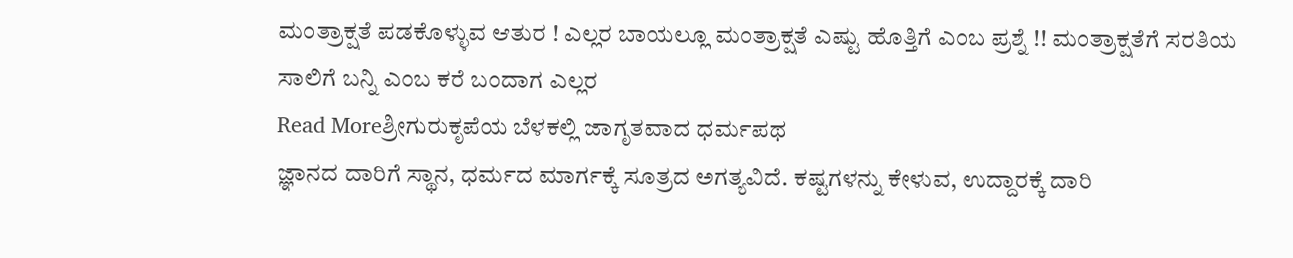ಮಂತ್ರಾಕ್ಷತೆ ಪಡಕೊಳ್ಳುವ ಆತುರ ! ಎಲ್ಲರ ಬಾಯಲ್ಲೂ ಮಂತ್ರಾಕ್ಷತೆ ಎಷ್ಟು ಹೊತ್ತಿಗೆ ಎಂಬ ಪ್ರಶ್ನೆ !! ಮಂತ್ರಾಕ್ಷತೆಗೆ ಸರತಿಯ ಸಾಲಿಗೆ ಬನ್ನಿ ಎಂಬ ಕರೆ ಬಂದಾಗ ಎಲ್ಲರ
Read Moreಶ್ರೀಗುರುಕೃಪೆಯ ಬೆಳಕಲ್ಲಿ ಜಾಗೃತವಾದ ಧರ್ಮಪಥ
ಜ್ಞಾನದ ದಾರಿಗೆ ಸ್ಥಾನ, ಧರ್ಮದ ಮಾರ್ಗಕ್ಕೆ ಸೂತ್ರದ ಅಗತ್ಯವಿದೆ. ಕಷ್ಟಗಳನ್ನು ಕೇಳುವ, ಉದ್ದಾರಕ್ಕೆ ದಾರಿ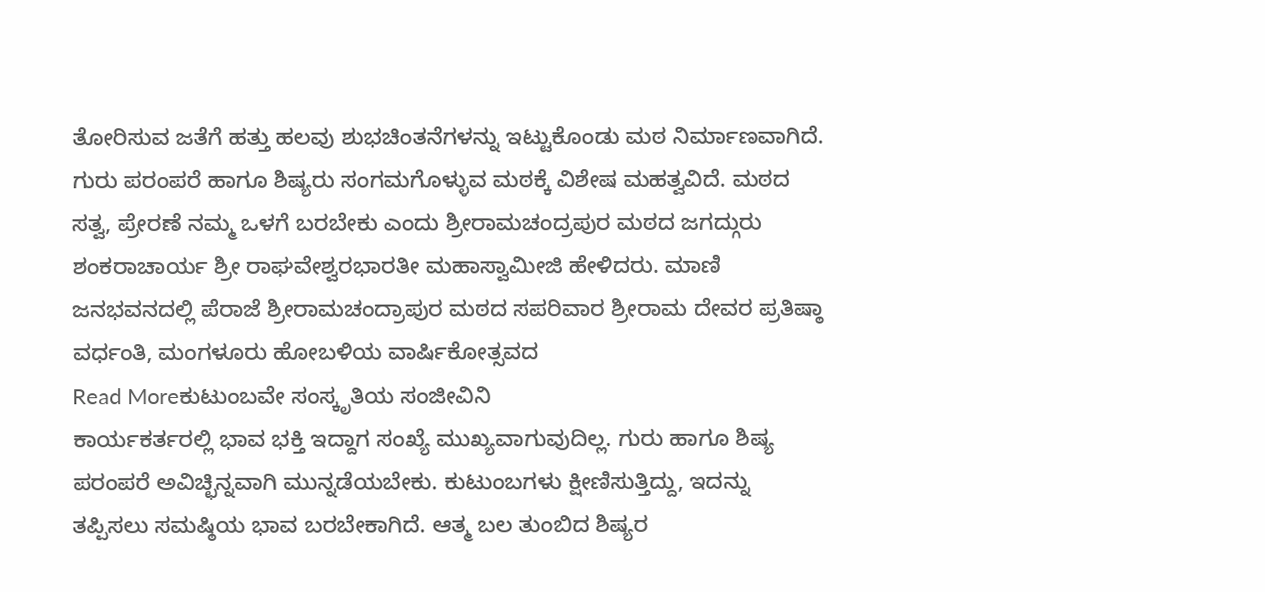ತೋರಿಸುವ ಜತೆಗೆ ಹತ್ತು ಹಲವು ಶುಭಚಿಂತನೆಗಳನ್ನು ಇಟ್ಟುಕೊಂಡು ಮಠ ನಿರ್ಮಾಣವಾಗಿದೆ. ಗುರು ಪರಂಪರೆ ಹಾಗೂ ಶಿಷ್ಯರು ಸಂಗಮಗೊಳ್ಳುವ ಮಠಕ್ಕೆ ವಿಶೇಷ ಮಹತ್ವವಿದೆ. ಮಠದ ಸತ್ವ, ಪ್ರೇರಣೆ ನಮ್ಮ ಒಳಗೆ ಬರಬೇಕು ಎಂದು ಶ್ರೀರಾಮಚಂದ್ರಪುರ ಮಠದ ಜಗದ್ಗುರು ಶಂಕರಾಚಾರ್ಯ ಶ್ರೀ ರಾಘವೇಶ್ವರಭಾರತೀ ಮಹಾಸ್ವಾಮೀಜಿ ಹೇಳಿದರು. ಮಾಣಿ ಜನಭವನದಲ್ಲಿ ಪೆರಾಜೆ ಶ್ರೀರಾಮಚಂದ್ರಾಪುರ ಮಠದ ಸಪರಿವಾರ ಶ್ರೀರಾಮ ದೇವರ ಪ್ರತಿಷ್ಠಾ ವರ್ಧಂತಿ, ಮಂಗಳೂರು ಹೋಬಳಿಯ ವಾರ್ಷಿಕೋತ್ಸವದ
Read Moreಕುಟುಂಬವೇ ಸಂಸ್ಕೃತಿಯ ಸಂಜೀವಿನಿ
ಕಾರ್ಯಕರ್ತರಲ್ಲಿ ಭಾವ ಭಕ್ತಿ ಇದ್ದಾಗ ಸಂಖ್ಯೆ ಮುಖ್ಯವಾಗುವುದಿಲ್ಲ. ಗುರು ಹಾಗೂ ಶಿಷ್ಯ ಪರಂಪರೆ ಅವಿಚ್ಛಿನ್ನವಾಗಿ ಮುನ್ನಡೆಯಬೇಕು. ಕುಟುಂಬಗಳು ಕ್ಷೀಣಿಸುತ್ತಿದ್ದು, ಇದನ್ನು ತಪ್ಪಿಸಲು ಸಮಷ್ಠಿಯ ಭಾವ ಬರಬೇಕಾಗಿದೆ. ಆತ್ಮ ಬಲ ತುಂಬಿದ ಶಿಷ್ಯರ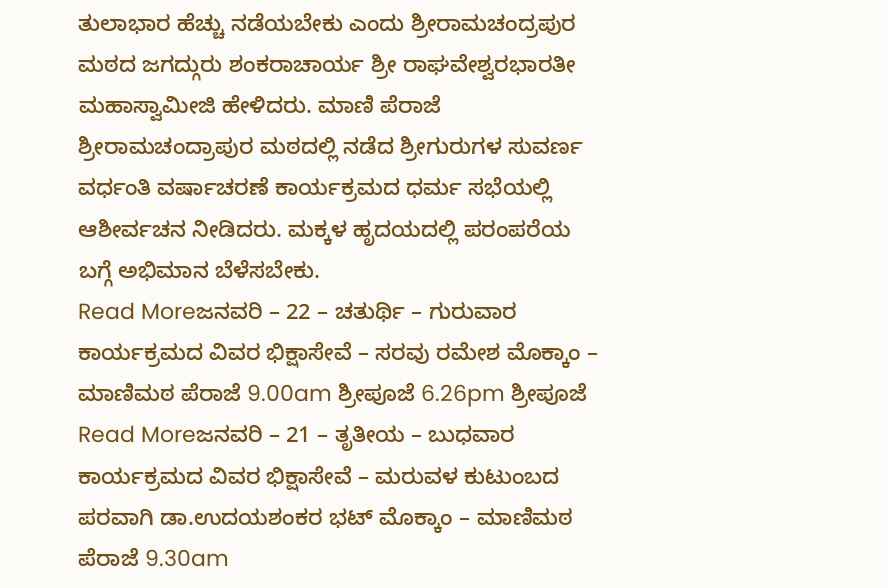ತುಲಾಭಾರ ಹೆಚ್ಚು ನಡೆಯಬೇಕು ಎಂದು ಶ್ರೀರಾಮಚಂದ್ರಪುರ ಮಠದ ಜಗದ್ಗುರು ಶಂಕರಾಚಾರ್ಯ ಶ್ರೀ ರಾಘವೇಶ್ವರಭಾರತೀ ಮಹಾಸ್ವಾಮೀಜಿ ಹೇಳಿದರು. ಮಾಣಿ ಪೆರಾಜೆ ಶ್ರೀರಾಮಚಂದ್ರಾಪುರ ಮಠದಲ್ಲಿ ನಡೆದ ಶ್ರೀಗುರುಗಳ ಸುವರ್ಣ ವರ್ಧಂತಿ ವರ್ಷಾಚರಣೆ ಕಾರ್ಯಕ್ರಮದ ಧರ್ಮ ಸಭೆಯಲ್ಲಿ ಆಶೀರ್ವಚನ ನೀಡಿದರು. ಮಕ್ಕಳ ಹೃದಯದಲ್ಲಿ ಪರಂಪರೆಯ ಬಗ್ಗೆ ಅಭಿಮಾನ ಬೆಳೆಸಬೇಕು.
Read Moreಜನವರಿ – 22 – ಚತುರ್ಥಿ – ಗುರುವಾರ
ಕಾರ್ಯಕ್ರಮದ ವಿವರ ಭಿಕ್ಷಾಸೇವೆ – ಸರವು ರಮೇಶ ಮೊಕ್ಕಾಂ – ಮಾಣಿಮಠ ಪೆರಾಜೆ 9.00am ಶ್ರೀಪೂಜೆ 6.26pm ಶ್ರೀಪೂಜೆ
Read Moreಜನವರಿ – 21 – ತೃತೀಯ – ಬುಧವಾರ
ಕಾರ್ಯಕ್ರಮದ ವಿವರ ಭಿಕ್ಷಾಸೇವೆ – ಮರುವಳ ಕುಟುಂಬದ ಪರವಾಗಿ ಡಾ.ಉದಯಶಂಕರ ಭಟ್ ಮೊಕ್ಕಾಂ – ಮಾಣಿಮಠ ಪೆರಾಜೆ 9.30am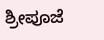ಶ್ರೀಪೂಜೆ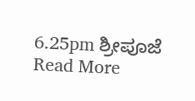6.25pm ಶ್ರೀಪೂಜೆ
Read More